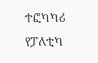ተፎካካሪ የፓለቲካ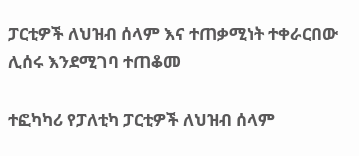ፓርቲዎች ለህዝብ ሰላም እና ተጠቃሚነት ተቀራርበው ሊሰሩ እንደሚገባ ተጠቆመ

ተፎካካሪ የፓለቲካ ፓርቲዎች ለህዝብ ሰላም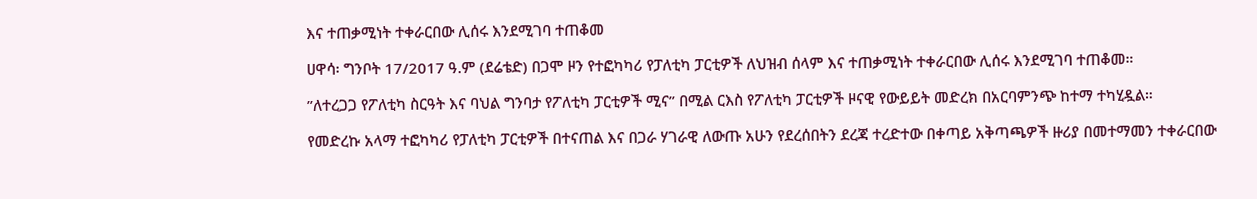እና ተጠቃሚነት ተቀራርበው ሊሰሩ እንደሚገባ ተጠቆመ

ሀዋሳ፡ ግንቦት 17/2017 ዓ.ም (ደሬቴድ) በጋሞ ዞን የተፎካካሪ የፓለቲካ ፓርቲዎች ለህዝብ ሰላም እና ተጠቃሚነት ተቀራርበው ሊሰሩ እንደሚገባ ተጠቆመ።

”ለተረጋጋ የፖለቲካ ስርዓት እና ባህል ግንባታ የፖለቲካ ፓርቲዎች ሚና” በሚል ርእስ የፖለቲካ ፓርቲዎች ዞናዊ የውይይት መድረክ በአርባምንጭ ከተማ ተካሂዷል።

የመድረኩ አላማ ተፎካካሪ የፓለቲካ ፓርቲዎች በተናጠል እና በጋራ ሃገራዊ ለውጡ አሁን የደረሰበትን ደረጃ ተረድተው በቀጣይ አቅጣጫዎች ዙሪያ በመተማመን ተቀራርበው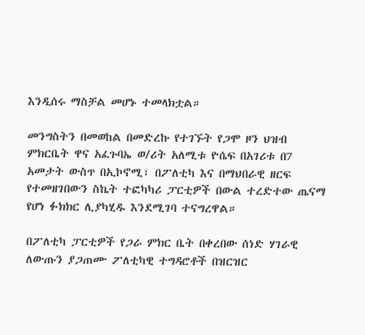እንዲሰሩ ማስቻል መሆኑ ተመላክቷል።

መንግስትን በመወከል በመድረኩ የተገኙት የጋሞ ዞን ህዝብ ምክርቤት ዋና አፈጉባኤ ወ/ሪት አለሚቱ ዮሴፍ በአገሪቱ በ7 አመታት ውስጥ በኢኮኖሚ፣ በፖለቲካ እና በማህበራዊ ዘርፍ የተመዘገበውን ስኬት ተፎካካሪ ፓርቲዎች በውል ተረድተው ጤናማ የሆነ ፉክክር ሊያካሂዱ እንደሚገባ ተናግረዋል።

በፖለቲካ ፓርቲዎች የጋራ ምክር ቤት በቀረበው ሰነድ ሃገራዊ ለውጡን ያጋጠሙ ፖለቲካዊ ተግዳሮቶች በዝርዝር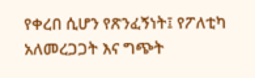የቀረበ ሲሆን የጽንፈኝነት፤ የፖለቲካ አለመረጋጋት እና ግጭት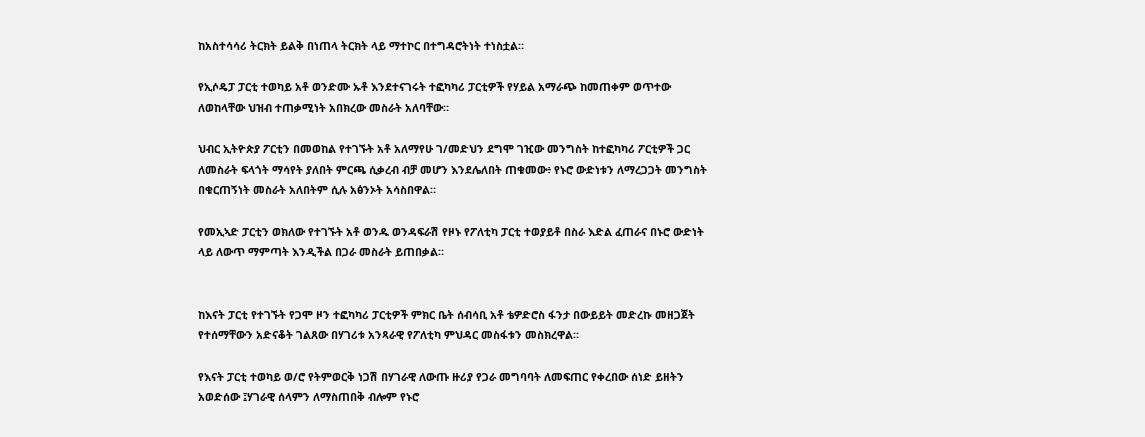ከአስተሳሳሪ ትርክት ይልቅ በነጠላ ትርክት ላይ ማተኮር በተግዳሮትነት ተነስቷል።

የኢሶዴፓ ፓርቲ ተወካይ አቶ ወንድሙ ኡቶ እንደተናገሩት ተፎካካሪ ፓርቲዎች የሃይል አማራጭ ከመጠቀም ወጥተው ለወከላቸው ህዝብ ተጠቃሚነት አበክረው መስራት አለባቸው።

ህብር ኢትዮጵያ ፖርቲን በመወከል የተገኙት አቶ አለማየሁ ገ/መድህን ደግሞ ገዢው መንግስት ከተፎካካሪ ፖርቲዎች ጋር ለመስራት ፍላጎት ማሳየት ያለበት ምርጫ ሲቃረብ ብቻ መሆን እንደሌለበት ጠቁመው፥ የኑሮ ውድነቱን ለማረጋጋት መንግስት በቁርጠኝነት መስራት አለበትም ሲሉ አፅንኦት አሳስበዋል።

የመኢኣድ ፓርቲን ወክለው የተገኙት አቶ ወንዱ ወንዳፍራሽ የዞኑ የፖለቲካ ፓርቲ ተወያይቶ በስራ እድል ፈጠራና በኑሮ ውድነት ላይ ለውጥ ማምጣት እንዲችል በጋራ መስራት ይጠበቃል።


ከእናት ፓርቲ የተገኙት የጋሞ ዞን ተፎካካሪ ፓርቲዎች ምክር ቤት ሰብሳቢ አቶ ቴዎድሮስ ፋንታ በውይይት መድረኩ መዘጋጀት የተሰማቸውን አድናቆት ገልጸው በሃገሪቱ አንጻራዊ የፖለቲካ ምህዳር መስፋቱን መስክረዋል።

የእናት ፓርቲ ተወካይ ወ/ሮ የትምወርቅ ነጋሽ በሃገራዊ ለውጡ ዙሪያ የጋራ መግባባት ለመፍጠር የቀረበው ሰነድ ይዘትን አወድሰው ፤ሃገራዊ ሰላምን ለማስጠበቅ ብሎም የኑሮ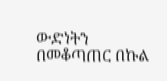ውድነትን በመቆጣጠር በኩል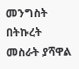መንግስት በትኩረት መስራት ያሻዋል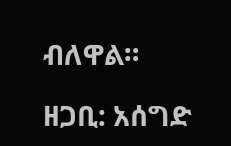ብለዋል።

ዘጋቢ: አሰግድ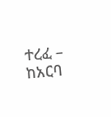ተረፈ – ከአርባ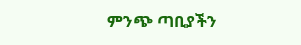ምንጭ ጣቢያችን